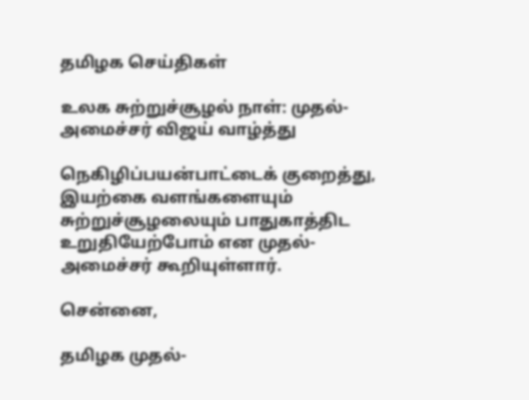தமிழக செய்திகள்

உலக சுற்றுச்சூழல் நாள்: முதல்-அமைச்சர் விஜய் வாழ்த்து

நெகிழிப்பயன்பாட்டைக் குறைத்து, இயற்கை வளங்களையும் சுற்றுச்சூழலையும் பாதுகாத்திட உறுதியேற்போம் என முதல்-அமைச்சர் கூறியுள்ளார்.

சென்னை,

தமிழக முதல்-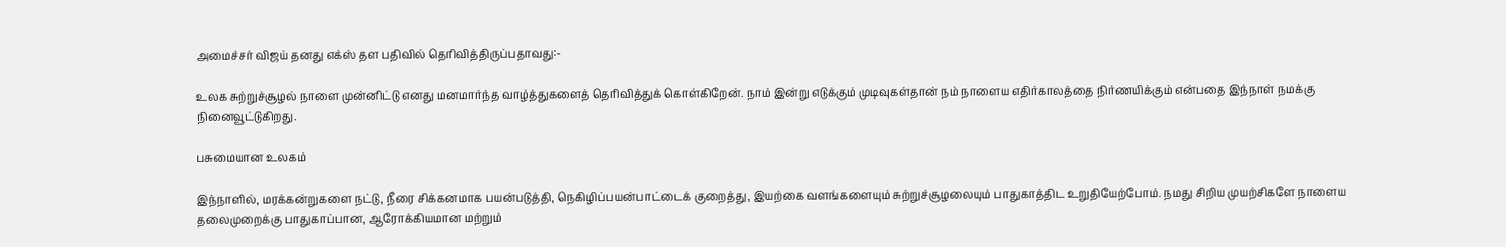அமைச்சர் விஜய் தனது எக்ஸ் தள பதிவில் தெரிவித்திருப்பதாவது:-

உலக சுற்றுச்சூழல் நாளை முன்னிட்டு எனது மனமார்ந்த வாழ்த்துகளைத் தெரிவித்துக் கொள்கிறேன். நாம் இன்று எடுக்கும் முடிவுகள்தான் நம் நாளைய எதிர்காலத்தை நிர்ணயிக்கும் என்பதை இந்நாள் நமக்கு நினைவூட்டுகிறது.

பசுமையான உலகம்

இந்நாளில், மரக்கன்றுகளை நட்டு, நீரை சிக்கனமாக பயன்படுத்தி, நெகிழிப்பயன்பாட்டைக் குறைத்து, இயற்கை வளங்களையும் சுற்றுச்சூழலையும் பாதுகாத்திட உறுதியேற்போம். நமது சிறிய முயற்சிகளே நாளைய தலைமுறைக்கு பாதுகாப்பான, ஆரோக்கியமான மற்றும்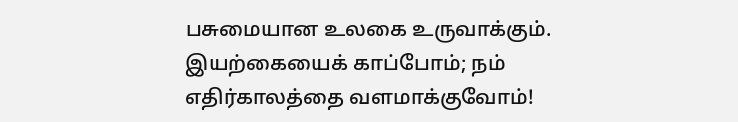பசுமையான உலகை உருவாக்கும். இயற்கையைக் காப்போம்; நம் எதிர்காலத்தை வளமாக்குவோம்!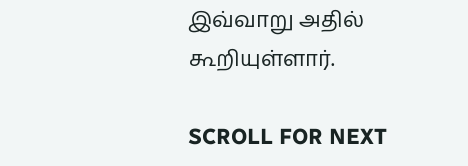இவ்வாறு அதில் கூறியுள்ளார்.

SCROLL FOR NEXT